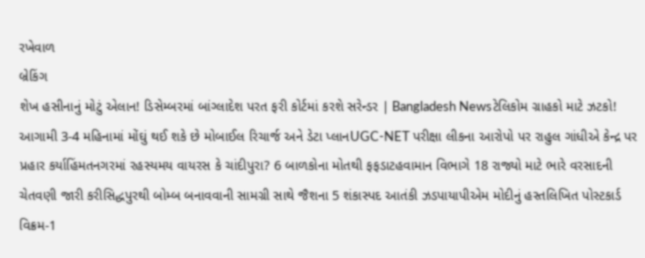રખેવાળ
બ્રેકિંગ
શેખ હસીનાનું મોટું એલાન! ડિસેમ્બરમાં બાંગ્લાદેશ પરત ફરી કોર્ટમાં કરશે સરેન્ડર | Bangladesh Newsટેલિકોમ ગ્રાહકો માટે ઝટકો! આગામી 3-4 મહિનામાં મોંઘું થઈ શકે છે મોબાઈલ રિચાર્જ અને ડેટા પ્લાનUGC-NET પરીક્ષા લીકના આરોપો પર રાહુલ ગાંધીએ કેન્દ્ર પર પ્રહાર કર્યાહિંમતનગરમાં રહસ્યમય વાયરસ કે ચાંદીપુરા? 6 બાળકોના મોતથી ફફડાટહવામાન વિભાગે 18 રાજ્યો માટે ભારે વરસાદની ચેતવણી જારી કરીસિદ્ધપુરથી બોમ્બ બનાવવાની સામગ્રી સાથે જૈશના 5 શંકાસ્પદ આતંકી ઝડપાયાપીએમ મોદીનું હસ્તલિખિત પોસ્ટકાર્ડ વિક્રમ-1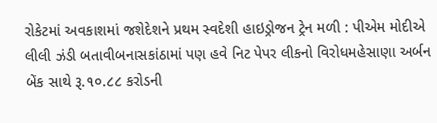રોકેટમાં અવકાશમાં જશેદેશને પ્રથમ સ્વદેશી હાઇડ્રોજન ટ્રેન મળી : પીએમ મોદીએ લીલી ઝંડી બતાવીબનાસકાંઠામાં પણ હવે નિટ પેપર લીકનો વિરોધમહેસાણા અર્બન બેંક સાથે રૂ.૧૦.૮૮ કરોડની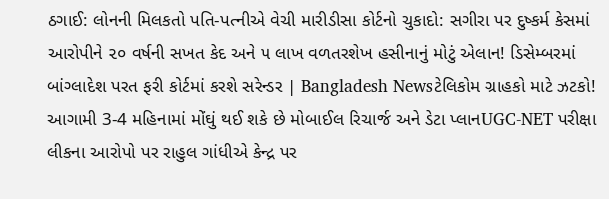ઠગાઈ: લોનની મિલકતો પતિ-પત્નીએ વેચી મારીડીસા કોર્ટનો ચુકાદો: સગીરા પર દુષ્કર્મ કેસમાં આરોપીને ૨૦ વર્ષની સખત કેદ અને ૫ લાખ વળતરશેખ હસીનાનું મોટું એલાન! ડિસેમ્બરમાં બાંગ્લાદેશ પરત ફરી કોર્ટમાં કરશે સરેન્ડર | Bangladesh Newsટેલિકોમ ગ્રાહકો માટે ઝટકો! આગામી 3-4 મહિનામાં મોંઘું થઈ શકે છે મોબાઈલ રિચાર્જ અને ડેટા પ્લાનUGC-NET પરીક્ષા લીકના આરોપો પર રાહુલ ગાંધીએ કેન્દ્ર પર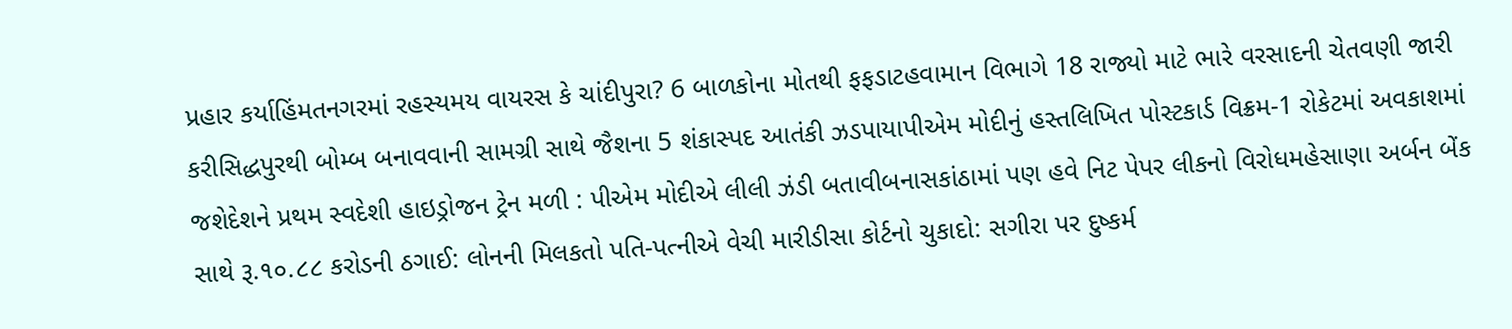પ્રહાર કર્યાહિંમતનગરમાં રહસ્યમય વાયરસ કે ચાંદીપુરા? 6 બાળકોના મોતથી ફફડાટહવામાન વિભાગે 18 રાજ્યો માટે ભારે વરસાદની ચેતવણી જારી કરીસિદ્ધપુરથી બોમ્બ બનાવવાની સામગ્રી સાથે જૈશના 5 શંકાસ્પદ આતંકી ઝડપાયાપીએમ મોદીનું હસ્તલિખિત પોસ્ટકાર્ડ વિક્રમ-1 રોકેટમાં અવકાશમાં જશેદેશને પ્રથમ સ્વદેશી હાઇડ્રોજન ટ્રેન મળી : પીએમ મોદીએ લીલી ઝંડી બતાવીબનાસકાંઠામાં પણ હવે નિટ પેપર લીકનો વિરોધમહેસાણા અર્બન બેંક સાથે રૂ.૧૦.૮૮ કરોડની ઠગાઈ: લોનની મિલકતો પતિ-પત્નીએ વેચી મારીડીસા કોર્ટનો ચુકાદો: સગીરા પર દુષ્કર્મ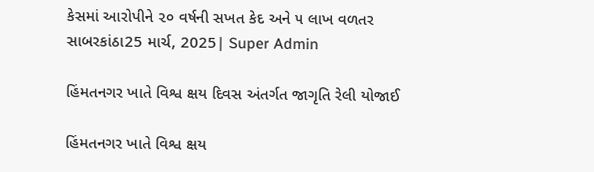કેસમાં આરોપીને ૨૦ વર્ષની સખત કેદ અને ૫ લાખ વળતર
સાબરકાંઠા25 માર્ચ, 2025| Super Admin

હિંમતનગર ખાતે વિશ્વ ક્ષય દિવસ અંતર્ગત જાગૃતિ રેલી યોજાઈ

હિંમતનગર ખાતે વિશ્વ ક્ષય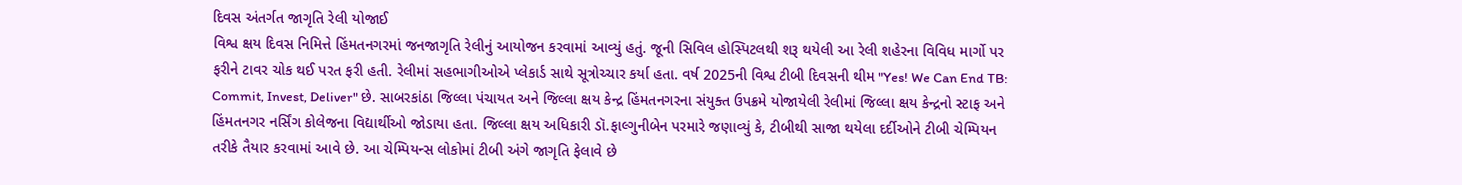દિવસ અંતર્ગત જાગૃતિ રેલી યોજાઈ
વિશ્વ ક્ષય દિવસ નિમિત્તે હિંમતનગરમાં જનજાગૃતિ રેલીનું આયોજન કરવામાં આવ્યું હતું. જૂની સિવિલ હોસ્પિટલથી શરૂ થયેલી આ રેલી શહેરના વિવિધ માર્ગો પર ફરીને ટાવર ચોક થઈ પરત ફરી હતી. રેલીમાં સહભાગીઓએ પ્લેકાર્ડ સાથે સૂત્રોચ્ચાર કર્યા હતા. વર્ષ 2025ની વિશ્વ ટીબી દિવસની થીમ "Yes! We Can End TB: Commit, Invest, Deliver" છે. સાબરકાંઠા જિલ્લા પંચાયત અને જિલ્લા ક્ષય કેન્દ્ર હિંમતનગરના સંયુક્ત ઉપક્રમે યોજાયેલી રેલીમાં જિલ્લા ક્ષય કેન્દ્રનો સ્ટાફ અને હિંમતનગર નર્સિંગ કોલેજના વિદ્યાર્થીઓ જોડાયા હતા. જિલ્લા ક્ષય અધિકારી ડૉ.ફાલ્ગુનીબેન પરમારે જણાવ્યું કે, ટીબીથી સાજા થયેલા દર્દીઓને ટીબી ચેમ્પિયન તરીકે તૈયાર કરવામાં આવે છે. આ ચેમ્પિયન્સ લોકોમાં ટીબી અંગે જાગૃતિ ફેલાવે છે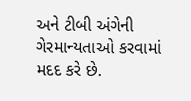અને ટીબી અંગેની ગેરમાન્યતાઓ કરવામાં મદદ કરે છે.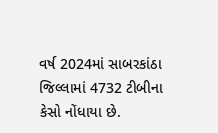વર્ષ 2024માં સાબરકાંઠા જિલ્લામાં 4732 ટીબીના કેસો નોંધાયા છે.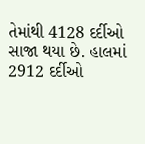તેમાંથી 4128 દર્દીઓ સાજા થયા છે. હાલમાં 2912 દર્દીઓ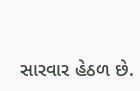સારવાર હેઠળ છે.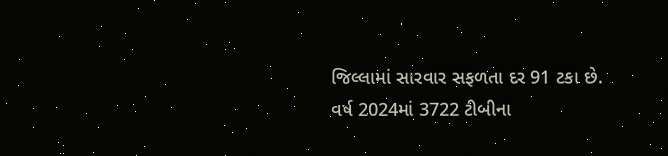જિલ્લામાં સારવાર સફળતા દર 91 ટકા છે. વર્ષ 2024માં 3722 ટીબીના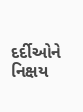દર્દીઓને નિક્ષય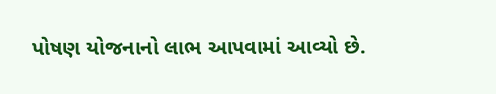પોષણ યોજનાનો લાભ આપવામાં આવ્યો છે.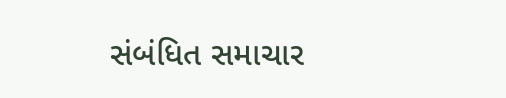સંબંધિત સમાચાર